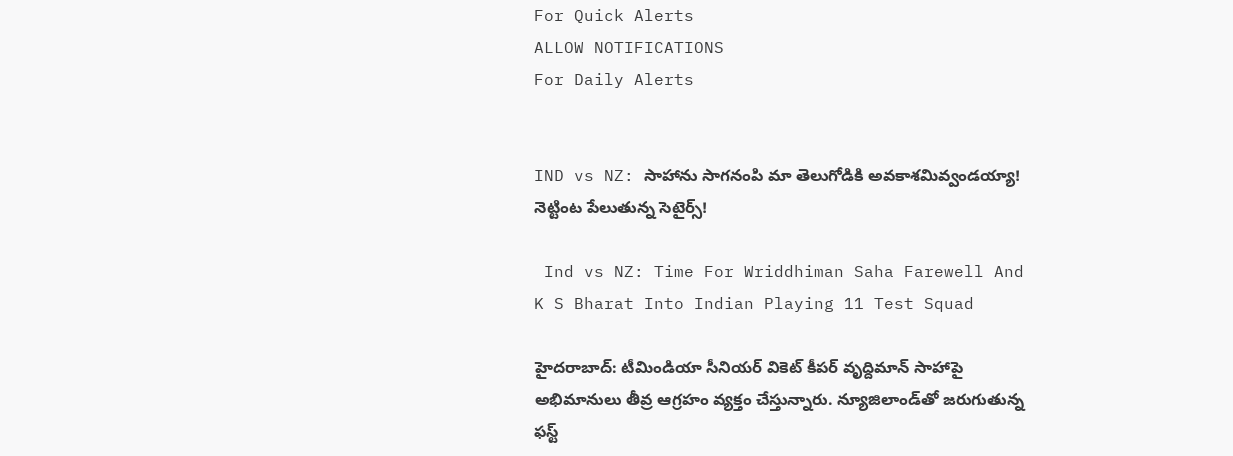For Quick Alerts
ALLOW NOTIFICATIONS
For Daily Alerts


IND vs NZ: సాహాను సాగనంపి మా తెలుగోడికి అవకాశమివ్వండయ్యా! నెట్టింట పేలుతున్న సెటైర్స్!

 Ind vs NZ: Time For Wriddhiman Saha Farewell And K S Bharat Into Indian Playing 11 Test Squad

హైదరాబాద్: టీమిండియా సీనియర్ వికెట్ కీపర్ వృద్దిమాన్ సాహాపై అభిమానులు తీవ్ర ఆగ్రహం వ్యక్తం చేస్తున్నారు. న్యూజిలాండ్‌తో జరుగుతున్న ఫస్ట్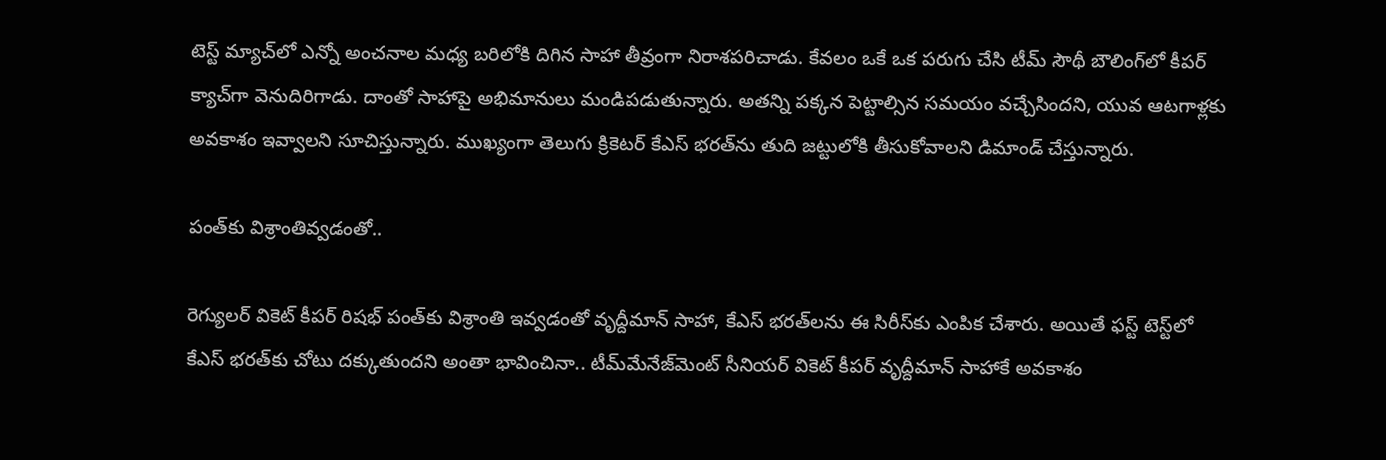టెస్ట్ మ్యాచ్‌లో ఎన్నో అంచనాల మధ్య బరిలోకి దిగిన సాహా తీవ్రంగా నిరాశపరిచాడు. కేవలం ఒకే ఒక పరుగు చేసి టీమ్ సౌథీ బౌలింగ్‌లో కీపర్ క్యాచ్‌గా వెనుదిరిగాడు. దాంతో సాహాపై అభిమానులు మండిపడుతున్నారు. అతన్ని పక్కన పెట్టాల్సిన సమయం వచ్చేసిందని, యువ ఆటగాళ్లకు అవకాశం ఇవ్వాలని సూచిస్తున్నారు. ముఖ్యంగా తెలుగు క్రికెటర్ కేఎస్ భరత్‌ను తుది జట్టులోకి తీసుకోవాలని డిమాండ్ చేస్తున్నారు.

పంత్‌కు విశ్రాంతివ్వడంతో..

రెగ్యులర్ వికెట్ కీపర్ రిషభ్ పంత్‌కు విశ్రాంతి ఇవ్వడంతో వృద్దీమాన్ సాహా, కేఎస్ భరత్‌లను ఈ సిరీస్‌కు ఎంపిక చేశారు. అయితే ఫస్ట్ టెస్ట్‌లో కేఎస్ భరత్‌కు చోటు దక్కుతుందని అంతా భావించినా.. టీమ్‌మేనేజ్‌మెంట్ సీనియర్ వికెట్ కీపర్ వృద్దీమాన్ సాహాకే అవకాశం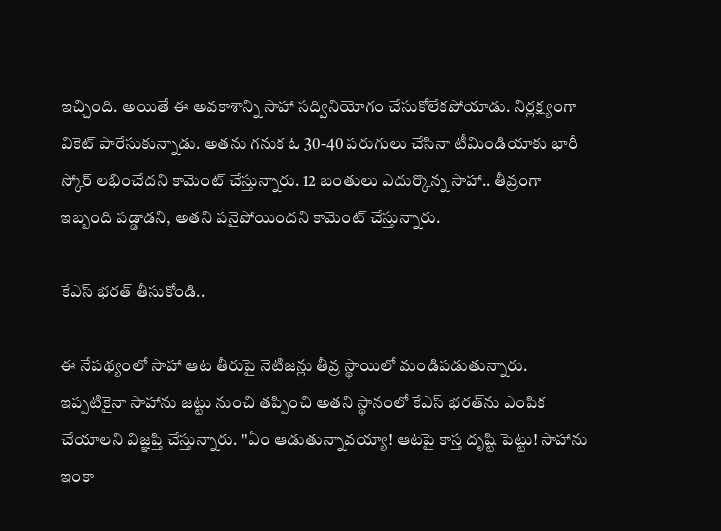ఇచ్చింది. అయితే ఈ అవకాశాన్ని సాహా సద్వినియోగం చేసుకోలేకపోయాడు. నిర్లక్ష్యంగా వికెట్ పారేసుకున్నాడు. అతను గనుక ఓ 30-40 పరుగులు చేసినా టీమిండియాకు భారీ స్కోర్ లభించేదని కామెంట్ చేస్తున్నారు. 12 బంతులు ఎదుర్కొన్న సాహా.. తీవ్రంగా ఇబ్బంది పడ్డాడని, అతని పనైపోయిందని కామెంట్ చేస్తున్నారు.

కేఎస్ భరత్ తీసుకోండి..

ఈ నేపథ్యంలో సాహా ఆట తీరుపై నెటిజన్లు తీవ్ర స్థాయిలో మండిపడుతున్నారు. ఇప్పటికైనా సాహాను జట్టు నుంచి తప్పించి అతని స్థానంలో కేఎస్‌ భరత్‌ను ఎంపిక చేయాలని విజ్ఞప్తి చేస్తున్నారు. ''ఏం ఆడుతున్నావయ్యా! ఆటపై కాస్త దృష్టి పెట్టు! సాహాను ఇంకా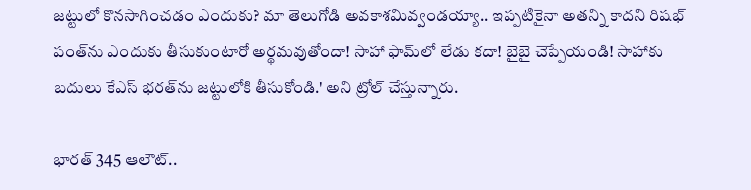జట్టులో కొనసాగించడం ఎందుకు? మా తెలుగోడి అవకాశమివ్వండయ్యా.. ఇప్పటికైనా అతన్ని కాదని రిషభ్‌ పంత్‌ను ఎందుకు తీసుకుంటారో అర్థమవుతోందా! సాహా ఫామ్‌లో లేడు కదా! బైబై చెప్పేయండి! సాహాకు బదులు కేఎస్‌ భరత్‌ను జట్టులోకి తీసుకోండి.' అని ట్రోల్‌ చేస్తున్నారు.

భారత్ 345 ఆలౌట్..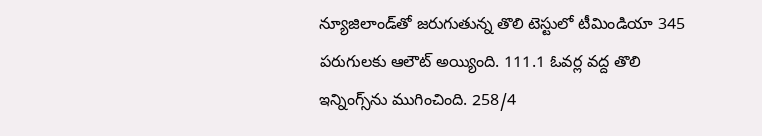న్యూజిలాండ్‌తో జరుగుతున్న తొలి టెస్టులో టీమిండియా 345 పరుగులకు ఆలౌట్‌ అయ్యింది. 111.1 ఓవర్ల వద్ద తొలి ఇన్నింగ్స్‌ను ముగించింది. 258/4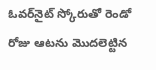ఓవర్‌నైట్ స్కోరుతో రెండో రోజు ఆటను మొదలెట్టిన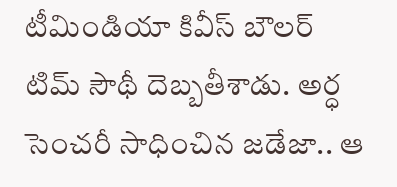టీమిండియా కివీస్‌ బౌలర్‌ టిమ్‌ సౌథీ దెబ్బతీశాడు. అర్ధ సెంచరీ సాధించిన జడేజా.. ఆ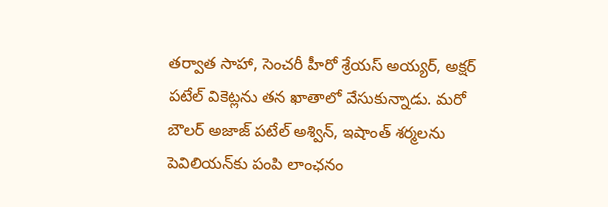తర్వాత సాహా, సెంచరీ హీరో శ్రేయస్‌ అయ్యర్‌, అక్షర్‌ పటేల్‌ వికెట్లను తన ఖాతాలో వేసుకున్నాడు. మరో బౌలర్‌ అజాజ్‌ పటేల్‌ అశ్విన్‌, ఇషాంత్‌ శర్మలను పెవిలియన్‌కు పంపి లాంఛనం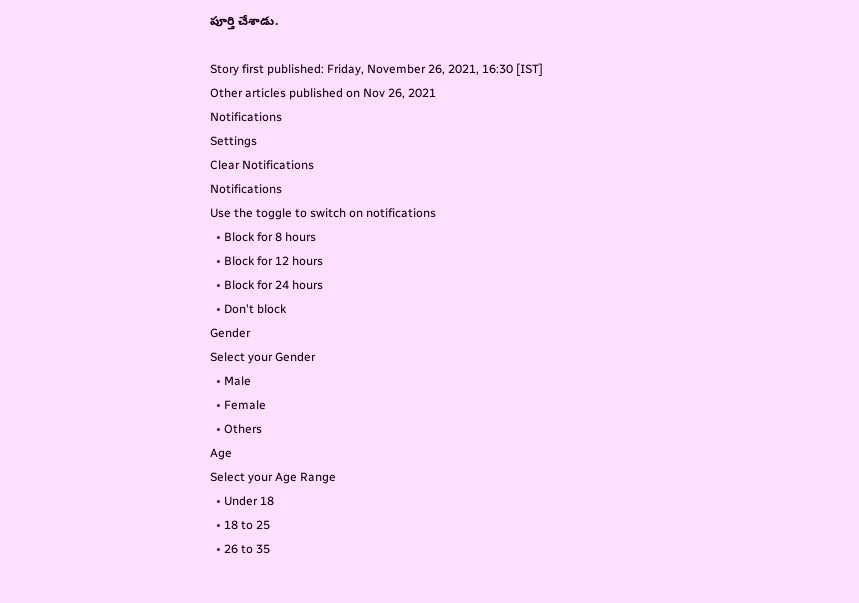పూర్తి చేశాడు.

Story first published: Friday, November 26, 2021, 16:30 [IST]
Other articles published on Nov 26, 2021
Notifications
Settings
Clear Notifications
Notifications
Use the toggle to switch on notifications
  • Block for 8 hours
  • Block for 12 hours
  • Block for 24 hours
  • Don't block
Gender
Select your Gender
  • Male
  • Female
  • Others
Age
Select your Age Range
  • Under 18
  • 18 to 25
  • 26 to 35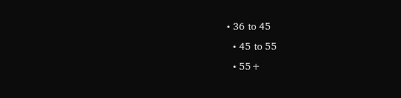• 36 to 45
  • 45 to 55
  • 55+